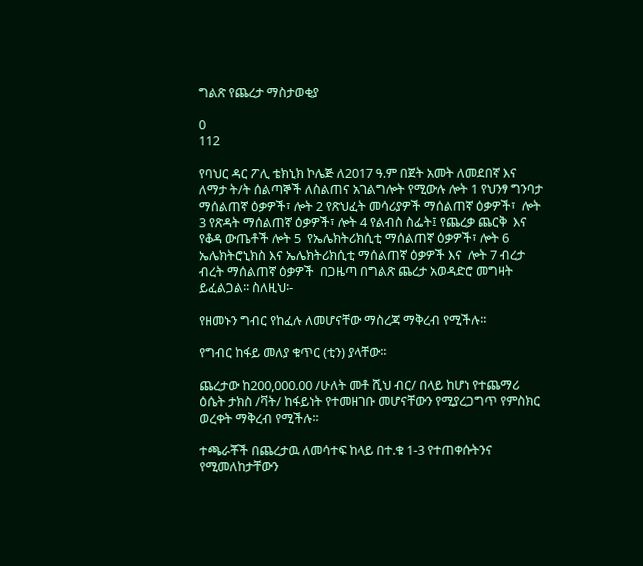ግልጽ የጨረታ ማስታወቂያ

0
112

የባህር ዳር ፖሊ ቴክኒክ ኮሌጅ ለ2017 ዓ.ም በጀት አመት ለመደበኛ እና ለማታ ት/ት ሰልጣኞች ለስልጠና አገልግሎት የሚውሉ ሎት 1 የህንፃ ግንባታ ማሰልጠኛ ዕቃዎች፣ ሎት 2 የጽህፈት መሳሪያዎች ማሰልጠኛ ዕቃዎች፣  ሎት 3 የጽዳት ማሰልጠኛ ዕቃዎች፣ ሎት 4 የልብስ ስፌት፤ የጨረቃ ጨርቅ  እና የቆዳ ውጤቶች ሎት 5  የኤሌክትሪክሲቲ ማሰልጠኛ ዕቃዎች፣ ሎት 6 ኤሌክትሮኒክስ እና ኤሌክትሪክሲቲ ማሰልጠኛ ዕቃዎች እና  ሎት 7 ብረታ ብረት ማሰልጠኛ ዕቃዎች  በጋዜጣ በግልጽ ጨረታ አወዳድሮ መግዛት ይፈልጋል፡፡ ስለዚህ፡-

የዘመኑን ግብር የከፈሉ ለመሆናቸው ማስረጃ ማቅረብ የሚችሉ፡፡

የግብር ከፋይ መለያ ቁጥር (ቲን) ያላቸው፡፡

ጨረታው ከ200,000.00 /ሁለት መቶ ሺህ ብር/ በላይ ከሆነ የተጨማሪ ዕሴት ታክስ /ቫት/ ከፋይነት የተመዘገቡ መሆናቸውን የሚያረጋግጥ የምስክር ወረቀት ማቅረብ የሚችሉ፡፡

ተጫራቾች በጨረታዉ ለመሳተፍ ከላይ በተ.ቁ 1-3 የተጠቀሱትንና የሚመለከታቸውን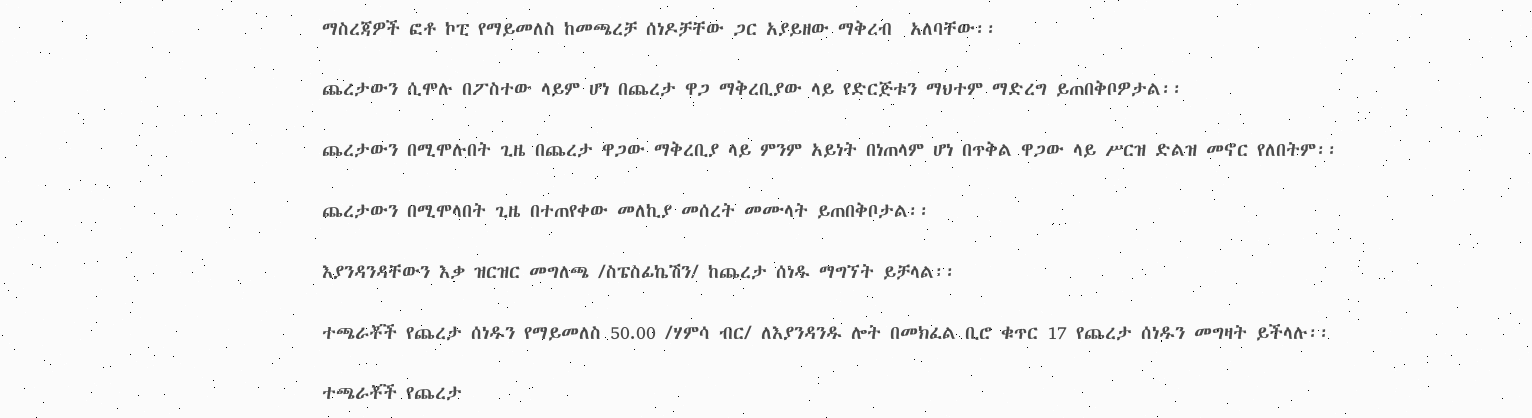ማስረጃዎች ፎቶ ኮፒ የማይመለስ ከመጫረቻ ሰነዶቻቸው ጋር አያይዘው ማቅረብ  አለባቸው፡፡

ጨረታውን ሲሞሉ በፖስተው ላይም ሆነ በጨረታ ዋጋ ማቅረቢያው ላይ የድርጅቱን ማህተም ማድረግ ይጠበቅቦዎታል፡፡

ጨረታውን በሚሞሉበት ጊዜ በጨረታ ዋጋው ማቅረቢያ ላይ ምንም አይነት በነጠላም ሆነ በጥቅል ዋጋው ላይ ሥርዝ ድልዝ መኖር የለበትም፡፡

ጨረታውን በሚሞላበት ጊዜ በተጠየቀው መለኪያ መሰረት መሙላት ይጠበቅቦታል፡፡

እያንዳንዳቸውን እቃ ዝርዝር መግለጫ /ስፔስፊኬሽን/ ከጨረታ ሰነዱ ማግኘት ይቻላል፡፡

ተጫራቾች የጨረታ ሰነዱን የማይመለስ 50.00 /ሃምሳ ብር/ ለእያንዳንዱ ሎት በመክፈል ቢሮ ቁጥር 17 የጨረታ ሰነዱን መግዛት ይችላሉ፡፡

ተጫራቾች የጨረታ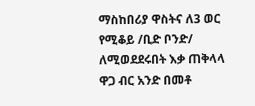ማስከበሪያ ዋስትና ለ3 ወር የሚቆይ /ቢድ ቦንድ/ ለሚወደደሩበት እቃ ጠቅላላ ዋጋ ብር አንድ በመቶ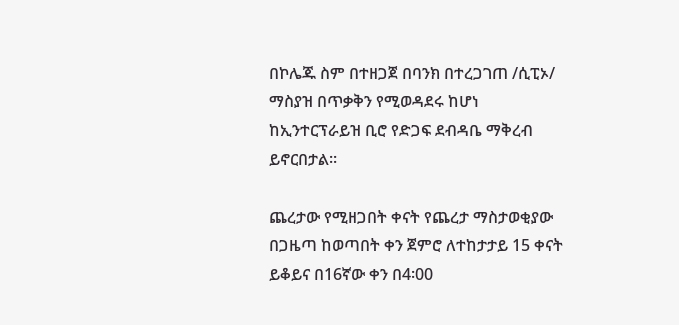በኮሌጁ ስም በተዘጋጀ በባንክ በተረጋገጠ /ሲፒኦ/ ማስያዝ በጥቃቅን የሚወዳደሩ ከሆነ ከኢንተርፕራይዝ ቢሮ የድጋፍ ደብዳቤ ማቅረብ ይኖርበታል፡፡

ጨረታው የሚዘጋበት ቀናት የጨረታ ማስታወቂያው በጋዜጣ ከወጣበት ቀን ጀምሮ ለተከታታይ 15 ቀናት ይቆይና በ16ኛው ቀን በ4፡00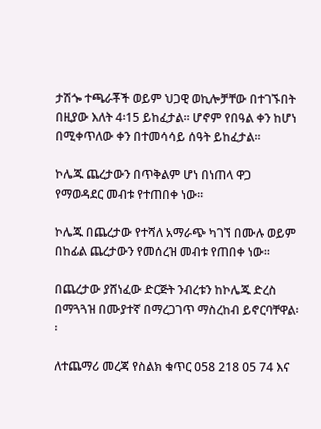ታሽጐ ተጫራቾች ወይም ህጋዊ ወኪሎቻቸው በተገኙበት በዚያው እለት 4፡15 ይከፈታል፡፡ ሆኖም የበዓል ቀን ከሆነ በሚቀጥለው ቀን በተመሳሳይ ሰዓት ይከፈታል፡፡

ኮሌጁ ጨረታውን በጥቅልም ሆነ በነጠላ ዋጋ የማወዳደር መብቱ የተጠበቀ ነው፡፡

ኮሌጁ በጨረታው የተሻለ አማራጭ ካገኘ በሙሉ ወይም በከፊል ጨረታውን የመሰረዝ መብቱ የጠበቀ ነው፡፡

በጨረታው ያሸነፈው ድርጅት ንብረቱን ከኮሌጁ ድረስ በማጓጓዝ በሙያተኛ በማረጋገጥ ማስረከብ ይኖርባቸዋል፡፡

ለተጨማሪ መረጃ የስልክ ቁጥር 058 218 05 74 እና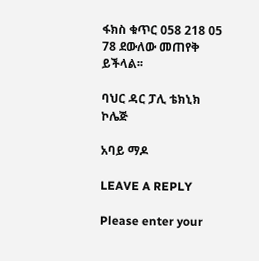ፋክስ ቁጥር 058 218 05 78 ደውለው መጠየቅ ይችላል፡፡

ባህር ዳር ፓሊ ቴክኒክ ኮሌጅ

አባይ ማዶ

LEAVE A REPLY

Please enter your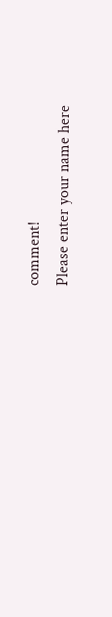comment!
Please enter your name here